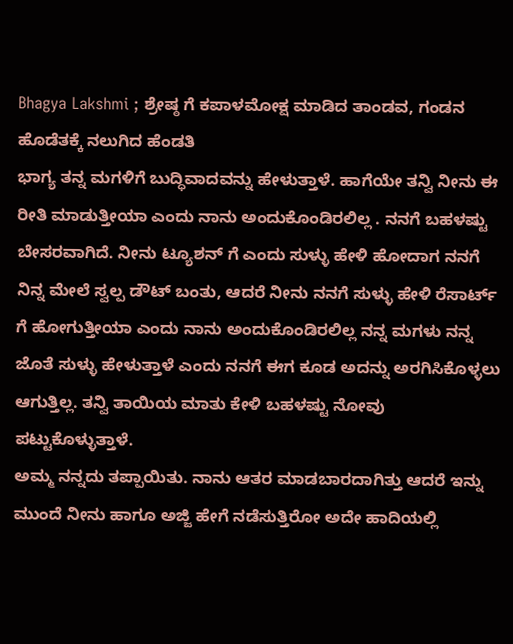Bhagya Lakshmi ; ಶ್ರೇಷ್ಠ ಗೆ ಕಪಾಳಮೋಕ್ಷ ಮಾಡಿದ ತಾಂಡವ, ಗಂಡನ ಹೊಡೆತಕ್ಕೆ ನಲುಗಿದ ಹೆಂಡತಿ
ಭಾಗ್ಯ ತನ್ನ ಮಗಳಿಗೆ ಬುದ್ಧಿವಾದವನ್ನು ಹೇಳುತ್ತಾಳೆ. ಹಾಗೆಯೇ ತನ್ವಿ ನೀನು ಈ ರೀತಿ ಮಾಡುತ್ತೀಯಾ ಎಂದು ನಾನು ಅಂದುಕೊಂಡಿರಲಿಲ್ಲ . ನನಗೆ ಬಹಳಷ್ಟು ಬೇಸರವಾಗಿದೆ. ನೀನು ಟ್ಯೂಶನ್ ಗೆ ಎಂದು ಸುಳ್ಳು ಹೇಳಿ ಹೋದಾಗ ನನಗೆ ನಿನ್ನ ಮೇಲೆ ಸ್ವಲ್ಪ ಡೌಟ್ ಬಂತು, ಆದರೆ ನೀನು ನನಗೆ ಸುಳ್ಳು ಹೇಳಿ ರೆಸಾರ್ಟ್ ಗೆ ಹೋಗುತ್ತೀಯಾ ಎಂದು ನಾನು ಅಂದುಕೊಂಡಿರಲಿಲ್ಲ ನನ್ನ ಮಗಳು ನನ್ನ ಜೊತೆ ಸುಳ್ಳು ಹೇಳುತ್ತಾಳೆ ಎಂದು ನನಗೆ ಈಗ ಕೂಡ ಅದನ್ನು ಅರಗಿಸಿಕೊಳ್ಳಲು ಆಗುತ್ತಿಲ್ಲ. ತನ್ವಿ ತಾಯಿಯ ಮಾತು ಕೇಳಿ ಬಹಳಷ್ಟು ನೋವು ಪಟ್ಟುಕೊಳ್ಳುತ್ತಾಳೆ.
ಅಮ್ಮ ನನ್ನದು ತಪ್ಪಾಯಿತು. ನಾನು ಆತರ ಮಾಡಬಾರದಾಗಿತ್ತು ಆದರೆ ಇನ್ನು ಮುಂದೆ ನೀನು ಹಾಗೂ ಅಜ್ಜಿ ಹೇಗೆ ನಡೆಸುತ್ತಿರೋ ಅದೇ ಹಾದಿಯಲ್ಲಿ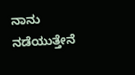ನಾನು ನಡೆಯುತ್ತೇನೆ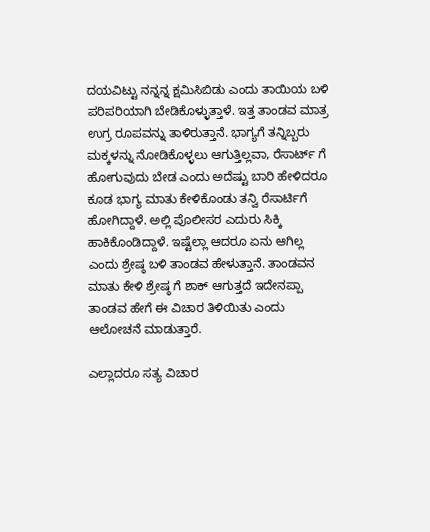ದಯವಿಟ್ಟು ನನ್ನನ್ನ ಕ್ಷಮಿಸಿಬಿಡು ಎಂದು ತಾಯಿಯ ಬಳಿ ಪರಿಪರಿಯಾಗಿ ಬೇಡಿಕೊಳ್ಳುತ್ತಾಳೆ. ಇತ್ತ ತಾಂಡವ ಮಾತ್ರ ಉಗ್ರ ರೂಪವನ್ನು ತಾಳಿರುತ್ತಾನೆ. ಭಾಗ್ಯಗೆ ತನ್ನಿಬ್ಬರು ಮಕ್ಕಳನ್ನು ನೋಡಿಕೊಳ್ಳಲು ಆಗುತ್ತಿಲ್ಲವಾ, ರೆಸಾರ್ಟ್ ಗೆ ಹೋಗುವುದು ಬೇಡ ಎಂದು ಅದೆಷ್ಟು ಬಾರಿ ಹೇಳಿದರೂ ಕೂಡ ಭಾಗ್ಯ ಮಾತು ಕೇಳಿಕೊಂಡು ತನ್ವಿ ರೆಸಾರ್ಟಿಗೆ ಹೋಗಿದ್ದಾಳೆ. ಅಲ್ಲಿ ಪೊಲೀಸರ ಎದುರು ಸಿಕ್ಕಿ ಹಾಕಿಕೊಂಡಿದ್ದಾಳೆ. ಇಷ್ಟೆಲ್ಲಾ ಆದರೂ ಏನು ಆಗಿಲ್ಲ ಎಂದು ಶ್ರೇಷ್ಠ ಬಳಿ ತಾಂಡವ ಹೇಳುತ್ತಾನೆ. ತಾಂಡವನ ಮಾತು ಕೇಳಿ ಶ್ರೇಷ್ಠ ಗೆ ಶಾಕ್ ಆಗುತ್ತದೆ ಇದೇನಪ್ಪಾ ತಾಂಡವ ಹೇಗೆ ಈ ವಿಚಾರ ತಿಳಿಯಿತು ಎಂದು ಆಲೋಚನೆ ಮಾಡುತ್ತಾರೆ.

ಎಲ್ಲಾದರೂ ಸತ್ಯ ವಿಚಾರ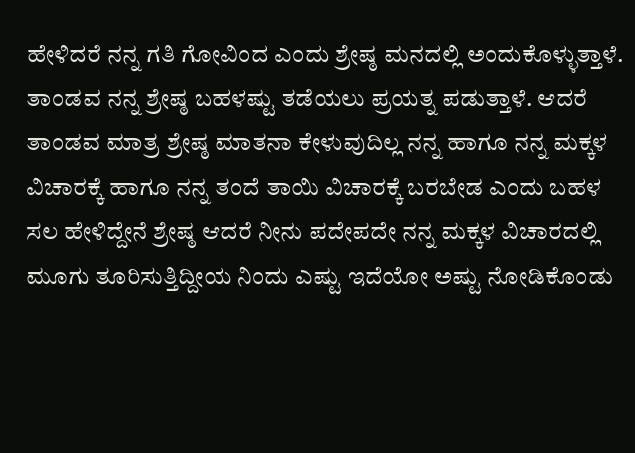ಹೇಳಿದರೆ ನನ್ನ ಗತಿ ಗೋವಿಂದ ಎಂದು ಶ್ರೇಷ್ಠ ಮನದಲ್ಲಿ ಅಂದುಕೊಳ್ಳುತ್ತಾಳೆ. ತಾಂಡವ ನನ್ನ ಶ್ರೇಷ್ಠ ಬಹಳಷ್ಟು ತಡೆಯಲು ಪ್ರಯತ್ನ ಪಡುತ್ತಾಳೆ. ಆದರೆ ತಾಂಡವ ಮಾತ್ರ ಶ್ರೇಷ್ಠ ಮಾತನಾ ಕೇಳುವುದಿಲ್ಲ ನನ್ನ ಹಾಗೂ ನನ್ನ ಮಕ್ಕಳ ವಿಚಾರಕ್ಕೆ ಹಾಗೂ ನನ್ನ ತಂದೆ ತಾಯಿ ವಿಚಾರಕ್ಕೆ ಬರಬೇಡ ಎಂದು ಬಹಳ ಸಲ ಹೇಳಿದ್ದೇನೆ ಶ್ರೇಷ್ಠ ಆದರೆ ನೀನು ಪದೇಪದೇ ನನ್ನ ಮಕ್ಕಳ ವಿಚಾರದಲ್ಲಿ ಮೂಗು ತೂರಿಸುತ್ತಿದ್ದೀಯ ನಿಂದು ಎಷ್ಟು ಇದೆಯೋ ಅಷ್ಟು ನೋಡಿಕೊಂಡು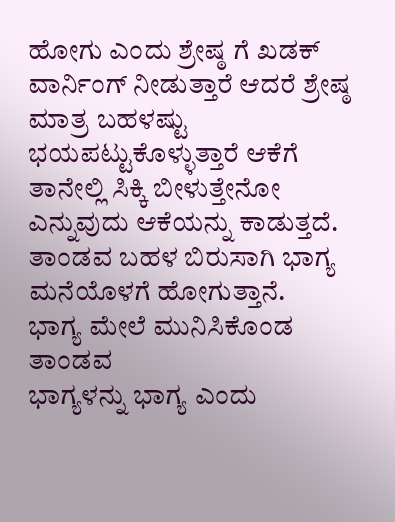ಹೋಗು ಎಂದು ಶ್ರೇಷ್ಠ ಗೆ ಖಡಕ್ ವಾರ್ನಿಂಗ್ ನೀಡುತ್ತಾರೆ ಆದರೆ ಶ್ರೇಷ್ಠ ಮಾತ್ರ ಬಹಳಷ್ಟು ಭಯಪಟ್ಟುಕೊಳ್ಳುತ್ತಾರೆ ಆಕೆಗೆ ತಾನೇಲ್ಲಿ ಸಿಕ್ಕಿ ಬೀಳುತ್ತೇನೋ ಎನ್ನುವುದು ಆಕೆಯನ್ನು ಕಾಡುತ್ತದೆ. ತಾಂಡವ ಬಹಳ ಬಿರುಸಾಗಿ ಭಾಗ್ಯ ಮನೆಯೊಳಗೆ ಹೋಗುತ್ತಾನೆ.
ಭಾಗ್ಯ ಮೇಲೆ ಮುನಿಸಿಕೊಂಡ ತಾಂಡವ
ಭಾಗ್ಯಳನ್ನು ಭಾಗ್ಯ ಎಂದು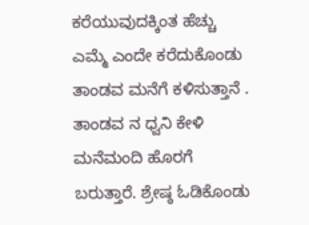ಕರೆಯುವುದಕ್ಕಿಂತ ಹೆಚ್ಚು ಎಮ್ಮೆ ಎಂದೇ ಕರೆದುಕೊಂಡು ತಾಂಡವ ಮನೆಗೆ ಕಳಿಸುತ್ತಾನೆ . ತಾಂಡವ ನ ಧ್ವನಿ ಕೇಳಿ ಮನೆಮಂದಿ ಹೊರಗೆ ಬರುತ್ತಾರೆ. ಶ್ರೇಷ್ಠ ಓಡಿಕೊಂಡು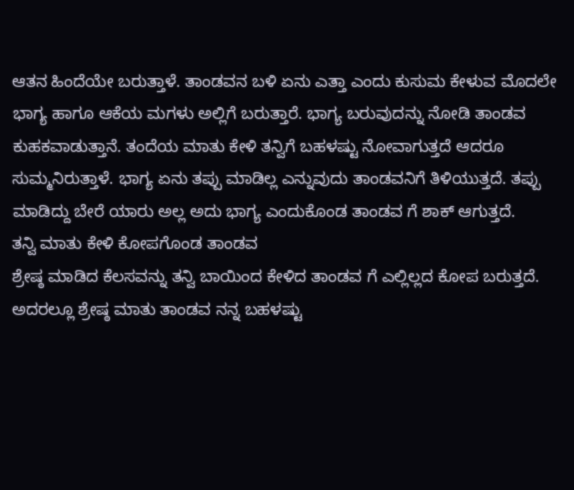ಆತನ ಹಿಂದೆಯೇ ಬರುತ್ತಾಳೆ. ತಾಂಡವನ ಬಳಿ ಏನು ಎತ್ತಾ ಎಂದು ಕುಸುಮ ಕೇಳುವ ಮೊದಲೇ ಭಾಗ್ಯ ಹಾಗೂ ಆಕೆಯ ಮಗಳು ಅಲ್ಲಿಗೆ ಬರುತ್ತಾರೆ. ಭಾಗ್ಯ ಬರುವುದನ್ನು ನೋಡಿ ತಾಂಡವ ಕುಹಕವಾಡುತ್ತಾನೆ. ತಂದೆಯ ಮಾತು ಕೇಳಿ ತನ್ವಿಗೆ ಬಹಳಷ್ಟು ನೋವಾಗುತ್ತದೆ ಆದರೂ ಸುಮ್ಮನಿರುತ್ತಾಳೆ. ಭಾಗ್ಯ ಏನು ತಪ್ಪು ಮಾಡಿಲ್ಲ ಎನ್ನುವುದು ತಾಂಡವನಿಗೆ ತಿಳಿಯುತ್ತದೆ. ತಪ್ಪು ಮಾಡಿದ್ದು ಬೇರೆ ಯಾರು ಅಲ್ಲ ಅದು ಭಾಗ್ಯ ಎಂದುಕೊಂಡ ತಾಂಡವ ಗೆ ಶಾಕ್ ಆಗುತ್ತದೆ.
ತನ್ವಿ ಮಾತು ಕೇಳಿ ಕೋಪಗೊಂಡ ತಾಂಡವ
ಶ್ರೇಷ್ಠ ಮಾಡಿದ ಕೆಲಸವನ್ನು ತನ್ವಿ ಬಾಯಿಂದ ಕೇಳಿದ ತಾಂಡವ ಗೆ ಎಲ್ಲಿಲ್ಲದ ಕೋಪ ಬರುತ್ತದೆ. ಅದರಲ್ಲೂ ಶ್ರೇಷ್ಠ ಮಾತು ತಾಂಡವ ನನ್ನ ಬಹಳಷ್ಟು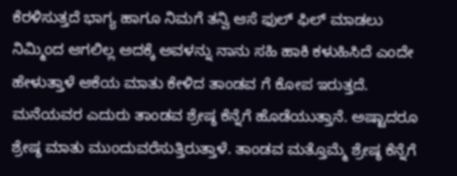ಕೆರಳಿಸುತ್ತದೆ ಭಾಗ್ಯ ಹಾಗೂ ನಿಮಗೆ ತನ್ವಿ ಆಸೆ ಫುಲ್ ಫಿಲ್ ಮಾಡಲು ನಿಮ್ಮಿಂದ ಆಗಲಿಲ್ಲ ಅದಕ್ಕೆ ಅವಳನ್ನು ನಾನು ಸಹಿ ಹಾಕಿ ಕಳುಹಿಸಿದೆ ಎಂದೇ ಹೇಳುತ್ತಾಳೆ ಆಕೆಯ ಮಾತು ಕೇಳಿದ ತಾಂಡವ ಗೆ ಕೋಪ ಇರುತ್ತದೆ. ಮನೆಯವರ ಎದುರು ತಾಂಡವ ಶ್ರೇಷ್ಠ ಕೆನ್ನೆಗೆ ಹೊಡೆಯುತ್ತಾನೆ. ಅಷ್ಟಾದರೂ ಶ್ರೇಷ್ಠ ಮಾತು ಮುಂದುವರೆಸುತ್ತಿರುತ್ತಾಳೆ. ತಾಂಡವ ಮತ್ತೊಮ್ಮೆ ಶ್ರೇಷ್ಠ ಕೆನ್ನೆಗೆ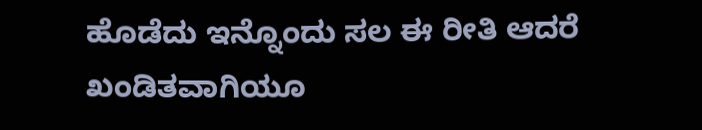ಹೊಡೆದು ಇನ್ನೊಂದು ಸಲ ಈ ರೀತಿ ಆದರೆ ಖಂಡಿತವಾಗಿಯೂ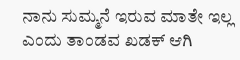ನಾನು ಸುಮ್ಮನೆ ಇರುವ ಮಾತೇ ಇಲ್ಲ ಎಂದು ತಾಂಡವ ಖಡಕ್ ಆಗಿ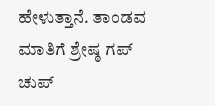ಹೇಳುತ್ತಾನೆ. ತಾಂಡವ ಮಾತಿಗೆ ಶ್ರೇಷ್ಠ ಗಪ್ ಚುಪ್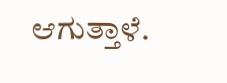ಆಗುತ್ತಾಳೆ.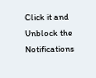Click it and Unblock the Notifications